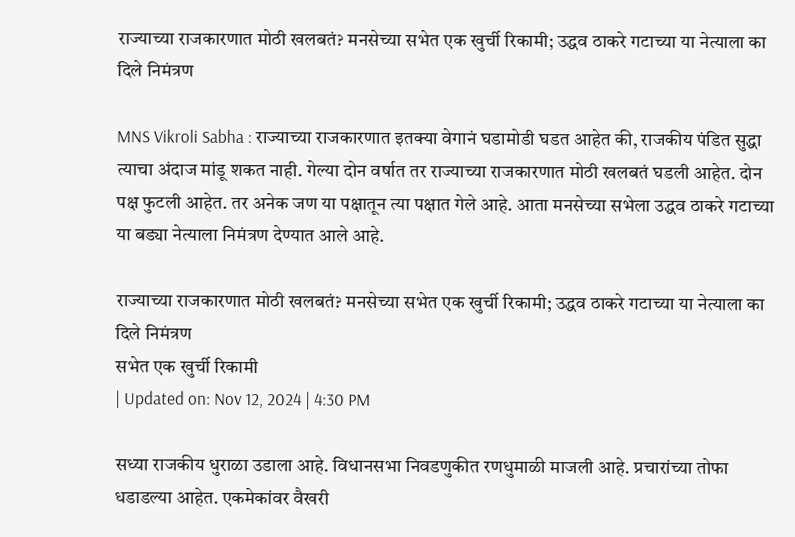राज्याच्या राजकारणात मोठी खलबतं? मनसेच्या सभेत एक खुर्ची रिकामी; उद्धव ठाकरे गटाच्या या नेत्याला का दिले निमंत्रण

MNS Vikroli Sabha : राज्याच्या राजकारणात इतक्या वेगानं घडामोडी घडत आहेत की, राजकीय पंडित सुद्धा त्याचा अंदाज मांडू शकत नाही. गेल्या दोन वर्षात तर राज्याच्या राजकारणात मोठी खलबतं घडली आहेत. दोन पक्ष फुटली आहेत. तर अनेक जण या पक्षातून त्या पक्षात गेले आहे. आता मनसेच्या सभेला उद्धव ठाकरे गटाच्या या बड्या नेत्याला निमंत्रण देण्यात आले आहे.

राज्याच्या राजकारणात मोठी खलबतं? मनसेच्या सभेत एक खुर्ची रिकामी; उद्धव ठाकरे गटाच्या या नेत्याला का दिले निमंत्रण
सभेत एक खुर्ची रिकामी
| Updated on: Nov 12, 2024 | 4:30 PM

सध्या राजकीय धुराळा उडाला आहे. विधानसभा निवडणुकीत रणधुमाळी माजली आहे. प्रचारांच्या तोफा धडाडल्या आहेत. एकमेकांवर वैखरी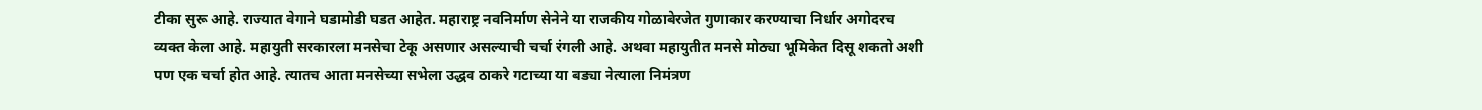टीका सुरू आहे. राज्यात वेगाने घडामोडी घडत आहेत. महाराष्ट्र नवनिर्माण सेनेने या राजकीय गोळाबेरजेत गुणाकार करण्याचा निर्धार अगोदरच व्यक्त केला आहे. महायुती सरकारला मनसेचा टेकू असणार असल्याची चर्चा रंगली आहे. अथवा महायुतीत मनसे मोठ्या भूमिकेत दिसू शकतो अशी पण एक चर्चा होत आहे. त्यातच आता मनसेच्या सभेला उद्धव ठाकरे गटाच्या या बड्या नेत्याला निमंत्रण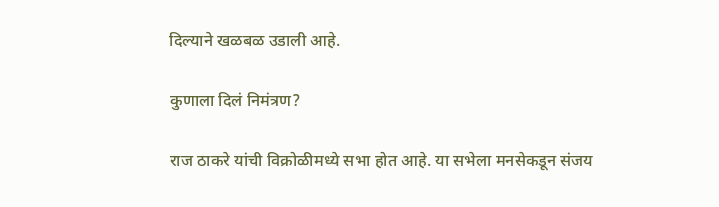दिल्याने खळबळ उडाली आहे.

कुणाला दिलं निमंत्रण?

राज ठाकरे यांची विक्रोळीमध्ये सभा होत आहे. या सभेला मनसेकडून संजय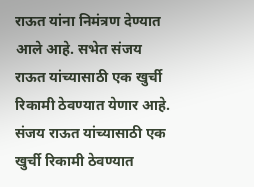राऊत यांना निमंत्रण देण्यात आले आहे. सभेत संजय राऊत यांच्यासाठी एक खुर्ची रिकामी ठेवण्यात येणार आहे. संजय राऊत यांच्यासाठी एक खुर्ची रिकामी ठेवण्यात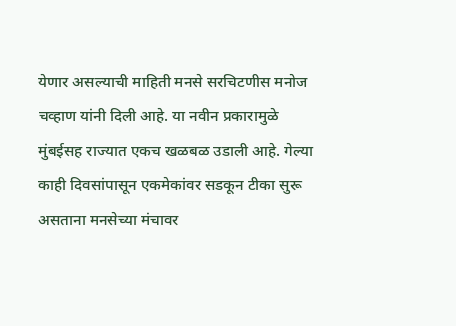येणार असल्याची माहिती मनसे सरचिटणीस मनोज चव्हाण यांनी दिली आहे. या नवीन प्रकारामुळे मुंबईसह राज्यात एकच खळबळ उडाली आहे. गेल्या काही दिवसांपासून एकमेकांवर सडकून टीका सुरू असताना मनसेच्या मंचावर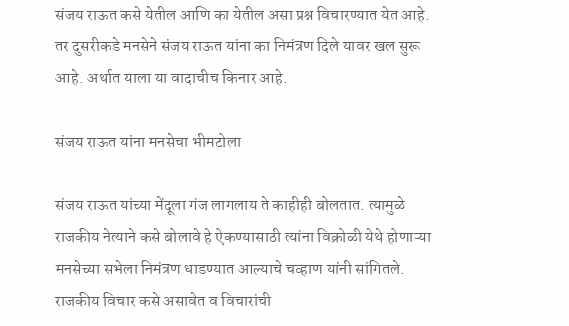संजय राऊत कसे येतील आणि का येतील असा प्रश्न विचारण्यात येत आहे. तर दुसरीकडे मनसेने संजय राऊत यांना का निमंत्रण दिले यावर खल सुरू आहे. अर्थात याला या वादाचीच किनार आहे.

संजय राऊत यांना मनसेचा भीमटोला

संजय राऊत यांच्या मेंदूला गंज लागलाय ते काहीही बोलतात. त्यामुळे राजकीय नेत्याने कसे बोलावे हे ऐकण्यासाठी त्यांना विक्रोळी येथे होणाऱ्या मनसेच्या सभेला निमंत्रण धाडण्यात आल्याचे चव्हाण यांनी सांगितले. राजकीय विचार कसे असावेत व विचारांची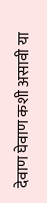देवाण घेवाण कशी असावी या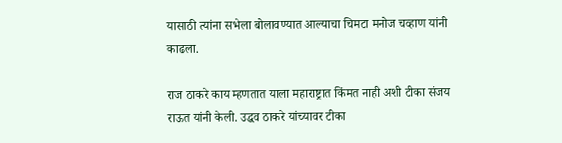यासाठी त्यांना सभेला बोलावण्यात आल्याचा चिमटा मनोज चव्हाण यांनी काढला.

राज ठाकरे काय म्हणतात याला महाराष्ट्रात किंमत नाही अशी टीका संजय राऊत यांनी केली. उद्धव ठाकरे यांच्यावर टीका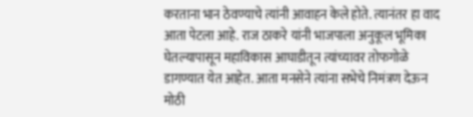करताना भान ठेवण्याचे त्यांनी आवाहन केले होते. त्यानंतर हा वाद आता पेटला आहे. राज ठाकरे यांनी भाजपाला अनुकूल भूमिका घेतल्यापासून महाविकास आघाडीतून त्यांच्यावर तोफगोळे डागण्यात येत आहेत. आता मनसेने त्यांना सभेचे निमंत्रण देऊन मोठी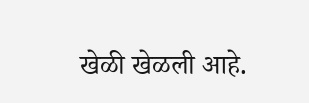खेळी खेळली आहे.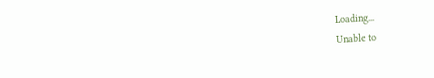Loading...
Unable to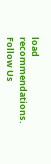load recommendations.
Follow Us